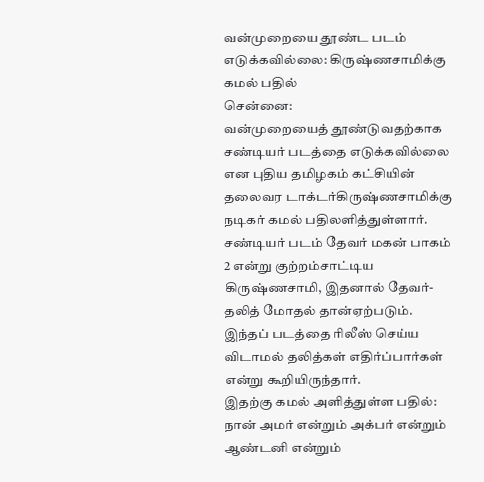வன்முறையை தூண்ட படம் எடுக்கவில்லை: கிருஷ்ணசாமிக்கு கமல் பதில்
சென்னை:
வன்முறையைத் தூண்டுவதற்காக சண்டியர் படத்தை எடுக்கவில்லை என புதிய தமிழகம் கட்சியின் தலைவர டாக்டர்கிருஷ்ணசாமிக்கு நடிகர் கமல் பதிலளித்துள்ளார்.
சண்டியர் படம் தேவர் மகன் பாகம் 2 என்று குற்றம்சாட்டிய கிருஷ்ணசாமி, இதனால் தேவர்- தலித் மோதல் தான்ஏற்படும். இந்தப் படத்தை ரிலீஸ் செய்ய விடாமல் தலித்கள் எதிர்ப்பார்கள் என்று கூறியிருந்தார்.
இதற்கு கமல் அளித்துள்ள பதில்:
நான் அமர் என்றும் அக்பர் என்றும் ஆண்டனி என்றும்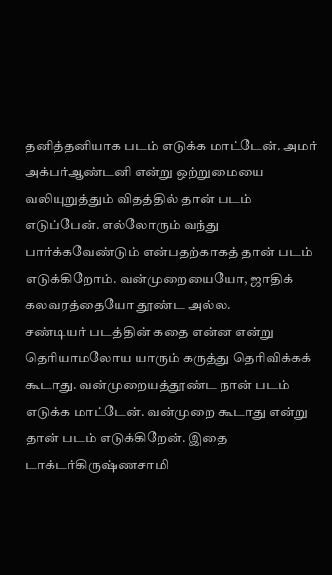தனித்தனியாக படம் எடுக்க மாட்டேன். அமர் அக்பர்ஆண்டனி என்று ஒற்றுமையை வலியுறுத்தும் விதத்தில் தான் படம் எடுப்பேன். எல்லோரும் வந்து பார்க்கவேண்டும் என்பதற்காகத் தான் படம் எடுக்கிறோம். வன்முறையையோ, ஜாதிக் கலவரத்தையோ தூண்ட அல்ல.
சண்டியர் படத்தின் கதை என்ன என்று தெரியாமலோய யாரும் கருத்து தெரிவிக்கக் கூடாது. வன்முறையத்தூண்ட நான் படம் எடுக்க மாட்டேன். வன்முறை கூடாது என்று தான் படம் எடுக்கிறேன். இதை டாக்டர்கிருஷ்ணசாமி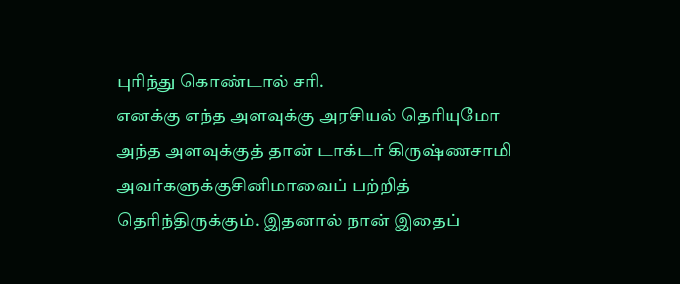புரிந்து கொண்டால் சரி.
எனக்கு எந்த அளவுக்கு அரசியல் தெரியுமோ அந்த அளவுக்குத் தான் டாக்டர் கிருஷ்ணசாமி அவர்களுக்குசினிமாவைப் பற்றித் தெரிந்திருக்கும். இதனால் நான் இதைப்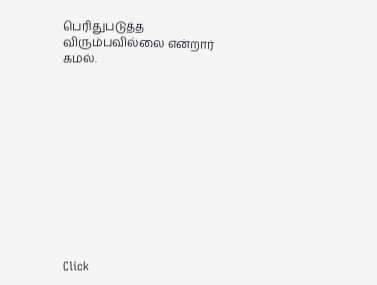பெரிதுபடுத்த விரும்பவில்லை என்றார் கமல்.












Click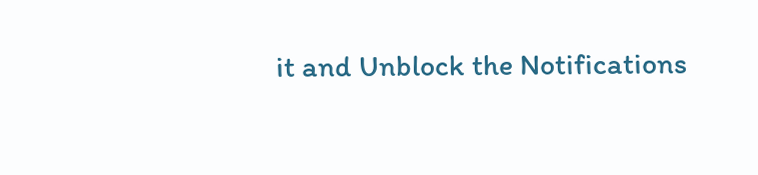it and Unblock the Notifications